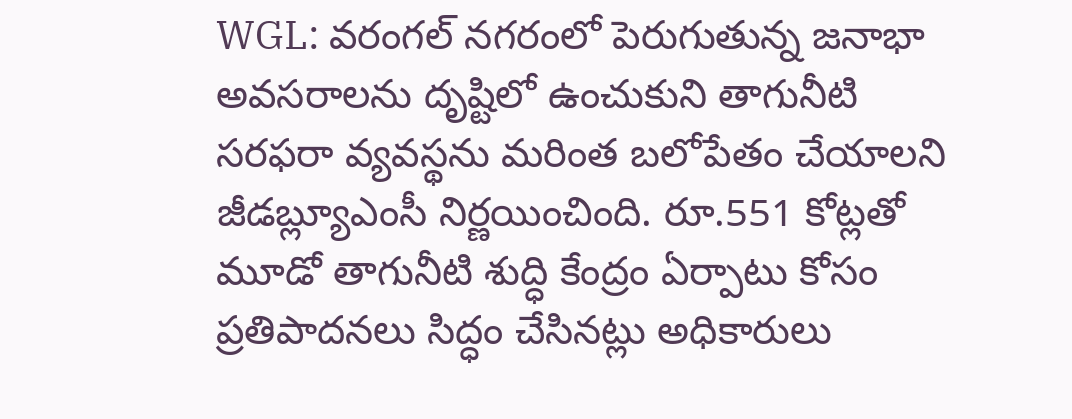WGL: వరంగల్ నగరంలో పెరుగుతున్న జనాభా అవసరాలను దృష్టిలో ఉంచుకుని తాగునీటి సరఫరా వ్యవస్థను మరింత బలోపేతం చేయాలని జీడబ్ల్యూఎంసీ నిర్ణయించింది. రూ.551 కోట్లతో మూడో తాగునీటి శుద్ధి కేంద్రం ఏర్పాటు కోసం ప్రతిపాదనలు సిద్ధం చేసినట్లు అధికారులు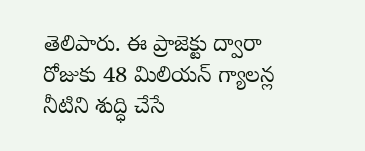తెలిపారు. ఈ ప్రాజెక్టు ద్వారా రోజుకు 48 మిలియన్ గ్యాలన్ల నీటిని శుద్ధి చేసే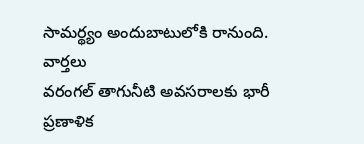సామర్థ్యం అందుబాటులోకి రానుంది.
వార్తలు
వరంగల్ తాగునీటి అవసరాలకు భారీ ప్రణాళిక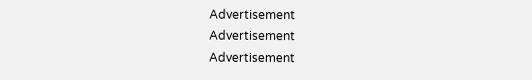Advertisement
Advertisement
Advertisement